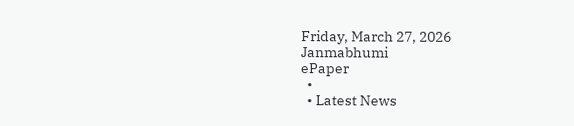Friday, March 27, 2026
Janmabhumi
ePaper
  •
  • Latest News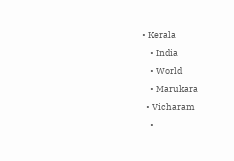• Kerala
    • India
    • World
    • Marukara
  • Vicharam
    •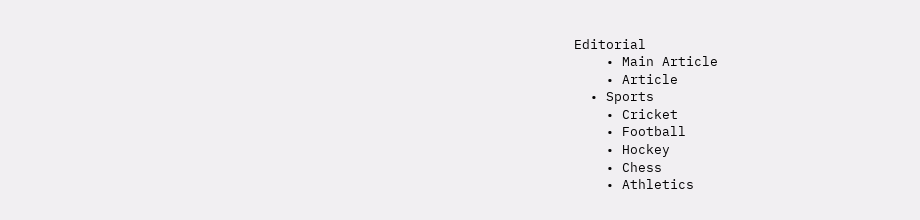Editorial
    • Main Article
    • Article
  • Sports
    • Cricket
    • Football
    • Hockey
    • Chess
    • Athletics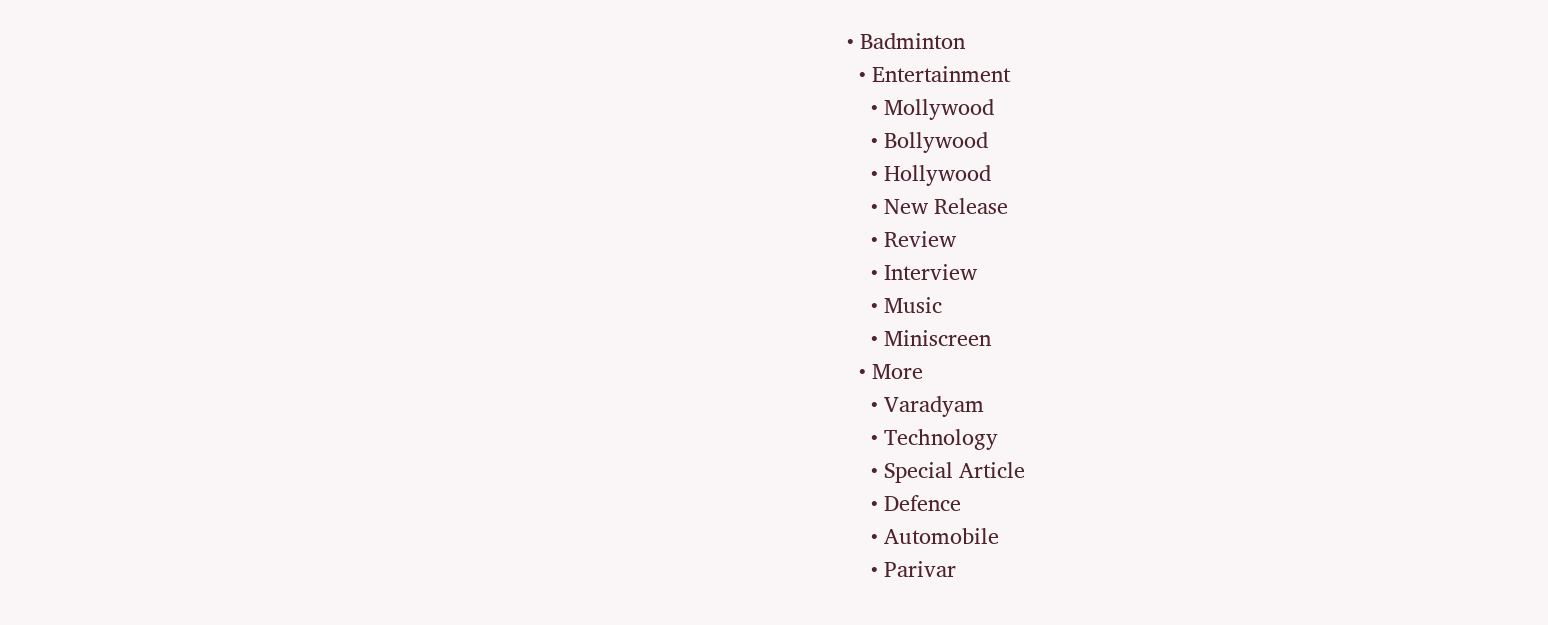• Badminton
  • Entertainment
    • Mollywood
    • Bollywood
    • Hollywood
    • New Release
    • Review
    • Interview
    • Music
    • Miniscreen
  • More
    • Varadyam
    • Technology
    • Special Article
    • Defence
    • Automobile
    • Parivar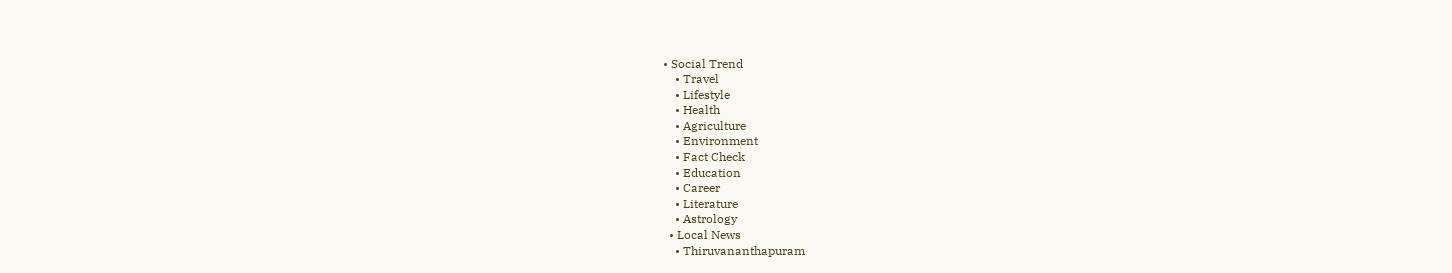• Social Trend
    • Travel
    • Lifestyle
    • Health
    • Agriculture
    • Environment
    • Fact Check
    • Education
    • Career
    • Literature
    • Astrology
  • Local News
    • Thiruvananthapuram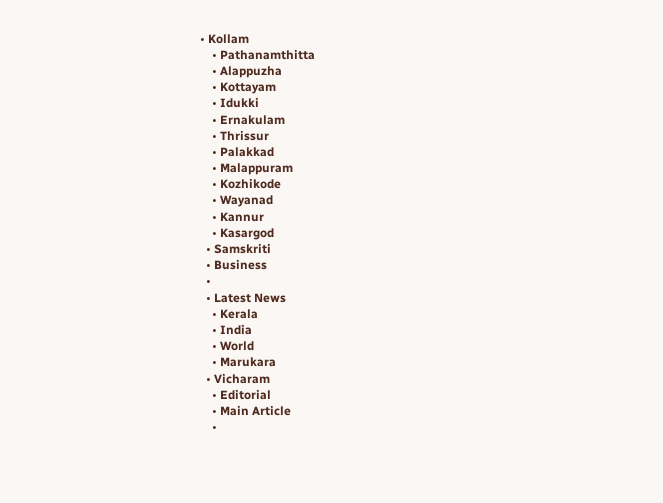• Kollam
    • Pathanamthitta
    • Alappuzha
    • Kottayam
    • Idukki
    • Ernakulam
    • Thrissur
    • Palakkad
    • Malappuram
    • Kozhikode
    • Wayanad
    • Kannur
    • Kasargod
  • Samskriti
  • Business
  •
  • Latest News
    • Kerala
    • India
    • World
    • Marukara
  • Vicharam
    • Editorial
    • Main Article
    •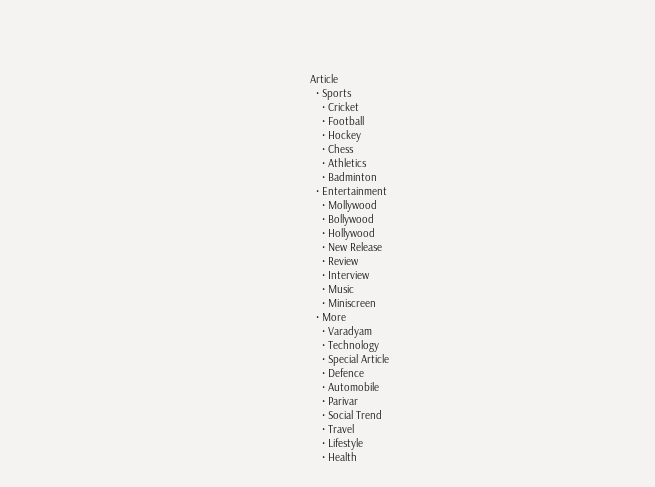Article
  • Sports
    • Cricket
    • Football
    • Hockey
    • Chess
    • Athletics
    • Badminton
  • Entertainment
    • Mollywood
    • Bollywood
    • Hollywood
    • New Release
    • Review
    • Interview
    • Music
    • Miniscreen
  • More
    • Varadyam
    • Technology
    • Special Article
    • Defence
    • Automobile
    • Parivar
    • Social Trend
    • Travel
    • Lifestyle
    • Health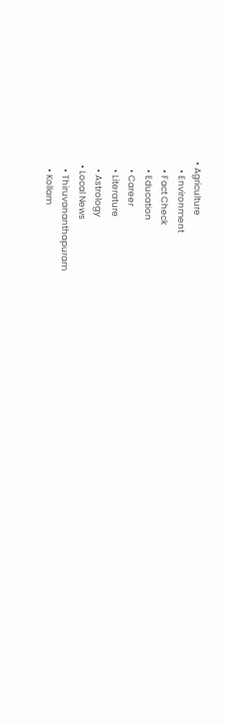• Agriculture
    • Environment
    • Fact Check
    • Education
    • Career
    • Literature
    • Astrology
  • Local News
    • Thiruvananthapuram
    • Kollam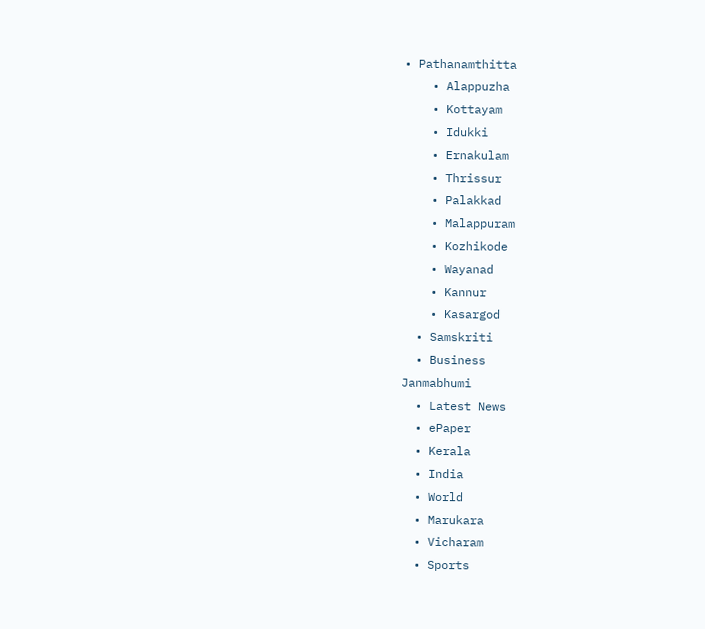• Pathanamthitta
    • Alappuzha
    • Kottayam
    • Idukki
    • Ernakulam
    • Thrissur
    • Palakkad
    • Malappuram
    • Kozhikode
    • Wayanad
    • Kannur
    • Kasargod
  • Samskriti
  • Business
Janmabhumi
  • Latest News
  • ePaper
  • Kerala
  • India
  • World
  • Marukara
  • Vicharam
  • Sports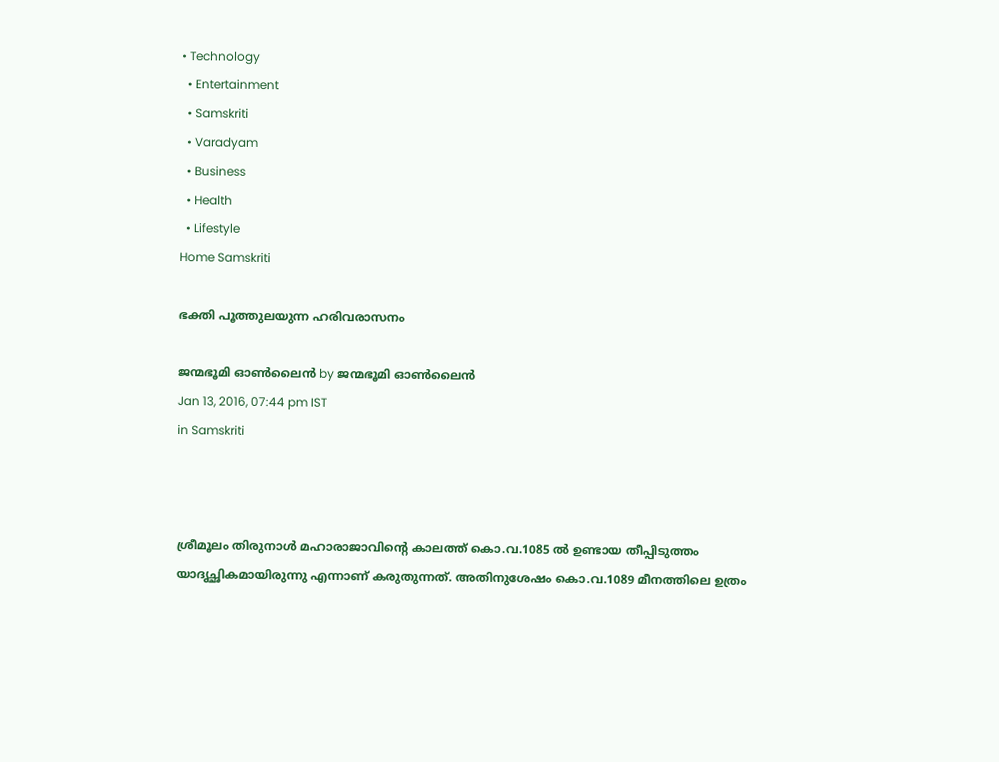• Technology
  • Entertainment
  • Samskriti
  • Varadyam
  • Business
  • Health
  • Lifestyle
Home Samskriti

ഭക്തി പൂത്തുലയുന്ന ഹരിവരാസനം

ജന്മഭൂമി ഓണ്‍ലൈന്‍ by ജന്മഭൂമി ഓണ്‍ലൈന്‍
Jan 13, 2016, 07:44 pm IST
in Samskriti



ശ്രീമൂലം തിരുനാള്‍ മഹാരാജാവിന്റെ കാലത്ത് കൊ.വ.1085 ല്‍ ഉണ്ടായ തീപ്പിടുത്തം യാദൃച്ഛികമായിരുന്നു എന്നാണ് കരുതുന്നത്. അതിനുശേഷം കൊ.വ.1089 മീനത്തിലെ ഉത്രം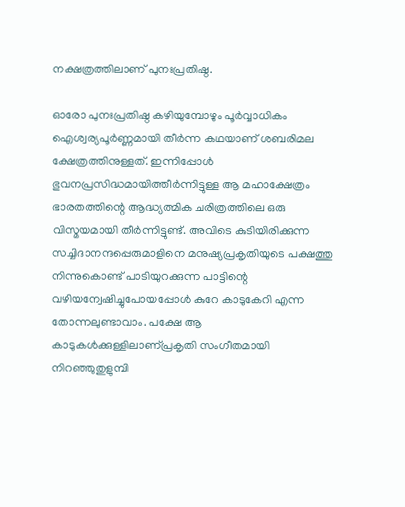നക്ഷത്രത്തിലാണ് പുനഃപ്രതിഷ്ഠ.

ഓരോ പുനഃപ്രതിഷ്ഠ കഴിയുമ്പോഴും പൂര്‍വ്വാധികം ഐശ്വര്യപൂര്‍ണ്ണമായി തീര്‍ന്ന കഥയാണ് ശബരിമല ക്ഷേത്രത്തിനുള്ളത്. ഇന്നിപ്പോള്‍ ഭുവനപ്രസിദ്ധമായിത്തീര്‍ന്നിട്ടുള്ള ആ മഹാക്ഷേത്രം ഭാരതത്തിന്റെ ആദ്ധ്യത്മിക ചരിത്രത്തിലെ ഒരു വിസ്മയമായി തീര്‍ന്നിട്ടുണ്ട്. അവിടെ കുടിയിരിക്കുന്ന സച്ചിദാനന്ദപ്പെരുമാളിനെ മനുഷ്യപ്രകൃതിയുടെ പക്ഷത്തു നിന്നുകൊണ്ട് പാടിയുറക്കുന്ന പാട്ടിന്റെ വഴിയന്വേഷിച്ചുപോയപ്പോള്‍ കുറേ കാടുകേറി എന്ന തോന്നലുണ്ടാവാം. പക്ഷേ ആ കാടുകള്‍ക്കുള്ളിലാണ്പ്രകൃതി സംഗീതമായി നിറഞ്ഞുതുളുമ്പി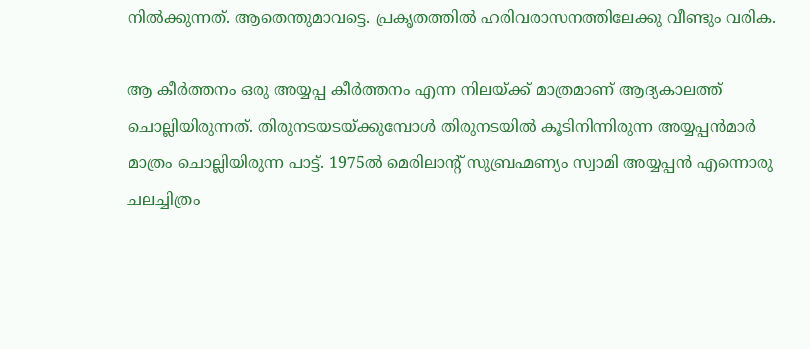നില്‍ക്കുന്നത്. ആതെന്തുമാവട്ടെ. പ്രകൃതത്തില്‍ ഹരിവരാസനത്തിലേക്കു വീണ്ടും വരിക.

ആ കീര്‍ത്തനം ഒരു അയ്യപ്പ കീര്‍ത്തനം എന്ന നിലയ്‌ക്ക് മാത്രമാണ് ആദ്യകാലത്ത് ചൊല്ലിയിരുന്നത്. തിരുനടയടയ്‌ക്കുമ്പോള്‍ തിരുനടയില്‍ കൂടിനിന്നിരുന്ന അയ്യപ്പന്‍മാര്‍ മാത്രം ചൊല്ലിയിരുന്ന പാട്ട്. 1975ല്‍ മെരിലാന്റ് സുബ്രഹ്മണ്യം സ്വാമി അയ്യപ്പന്‍ എന്നൊരു ചലച്ചിത്രം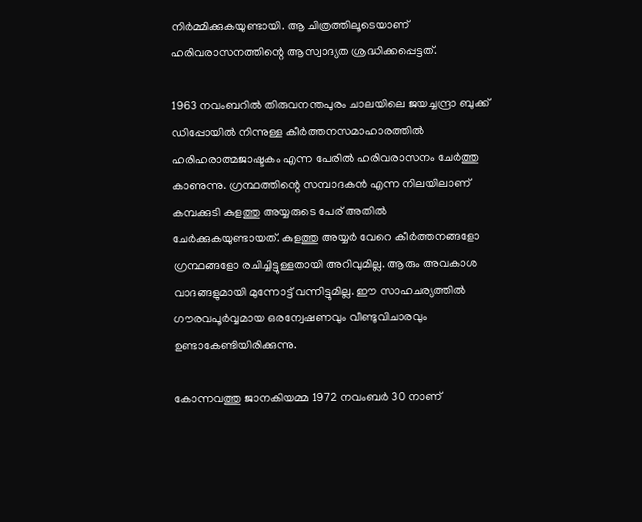നിര്‍മ്മിക്കുകയുണ്ടായി. ആ ചിത്രത്തിലൂടെയാണ് ഹരിവരാസനത്തിന്റെ ആസ്വാദ്യത ശ്രദ്ധിക്കപ്പെട്ടത്.

1963 നവംബറില്‍ തിരുവനന്തപുരം ചാലയിലെ ജയച്ചന്ദ്രാ ബുക്ക് ഡിപ്പോയില്‍ നിന്നുള്ള കീര്‍ത്തനസമാഹാരത്തില്‍ ഹരിഹരാത്മജാഷ്ടകം എന്ന പേരില്‍ ഹരിവരാസനം ചേര്‍ത്തു കാണുന്നു. ഗ്രന്ഥത്തിന്റെ സമ്പാദകന്‍ എന്ന നിലയിലാണ് കമ്പക്കുടി കുളത്തു അയ്യരുടെ പേര് അതില്‍ ചേര്‍ക്കുകയുണ്ടായത്. കുളത്തു അയ്യര്‍ വേറെ കീര്‍ത്തനങ്ങളോ ഗ്രന്ഥങ്ങളോ രചിച്ചിട്ടുള്ളതായി അറിവുമില്ല. ആരും അവകാശ വാദങ്ങളുമായി മുന്നോട്ട് വന്നിട്ടുമില്ല. ഈ സാഹചര്യത്തില്‍ ഗൗരവപൂര്‍വ്വമായ ഒരന്വേഷണവും വീണ്ടുവിചാരവും ഉണ്ടാകേണ്ടിയിരിക്കുന്നു.

കോന്നവത്തു ജാനകിയമ്മ 1972 നവംബര്‍ 30 നാണ്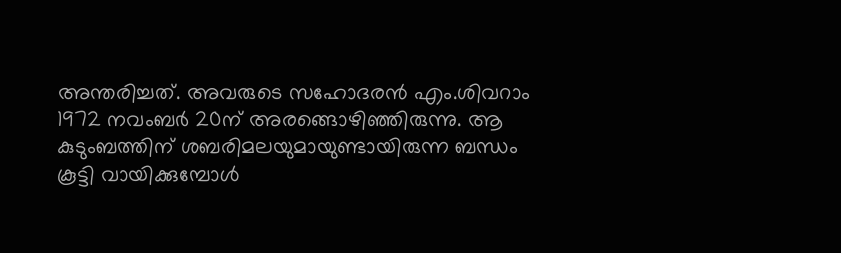അന്തരിച്ചത്. അവരുടെ സഹോദരന്‍ എം.ശിവറാം 1972 നവംബര്‍ 20ന് അരങ്ങൊഴിഞ്ഞിരുന്നു. ആ കുടുംബത്തിന് ശബരിമലയുമായുണ്ടായിരുന്ന ബന്ധം കൂട്ടി വായിക്കുമ്പോള്‍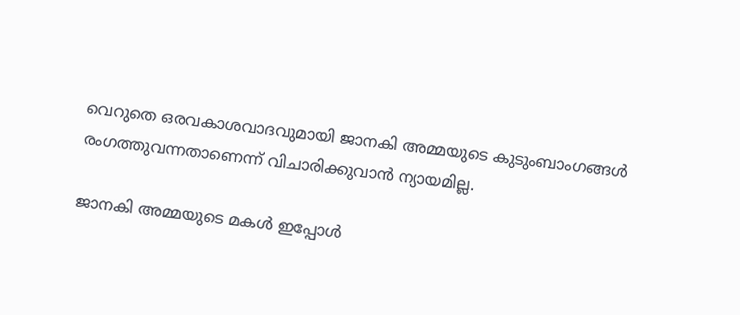വെറുതെ ഒരവകാശവാദവുമായി ജാനകി അമ്മയുടെ കുടുംബാംഗങ്ങള്‍ രംഗത്തുവന്നതാണെന്ന് വിചാരിക്കുവാന്‍ ന്യായമില്ല.

ജാനകി അമ്മയുടെ മകള്‍ ഇപ്പോള്‍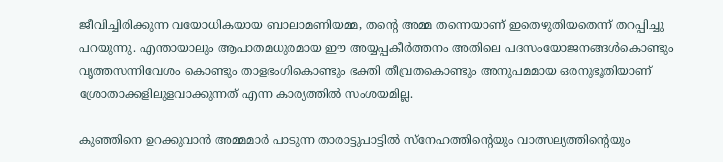ജീവിച്ചിരിക്കുന്ന വയോധികയായ ബാലാമണിയമ്മ, തന്റെ അമ്മ തന്നെയാണ് ഇതെഴുതിയതെന്ന് തറപ്പിച്ചു പറയുന്നു. എന്തായാലും ആപാതമധുരമായ ഈ അയ്യപ്പകീര്‍ത്തനം അതിലെ പദസംയോജനങ്ങള്‍കൊണ്ടും വൃത്തസന്നിവേശം കൊണ്ടും താളഭംഗികൊണ്ടും ഭക്തി തീവ്രതകൊണ്ടും അനുപമമായ ഒരനുഭൂതിയാണ് ശ്രോതാക്കളിലുളവാക്കുന്നത് എന്ന കാര്യത്തില്‍ സംശയമില്ല.

കുഞ്ഞിനെ ഉറക്കുവാന്‍ അമ്മമാര്‍ പാടുന്ന താരാട്ടുപാട്ടില്‍ സ്‌നേഹത്തിന്റെയും വാത്സല്യത്തിന്റെയും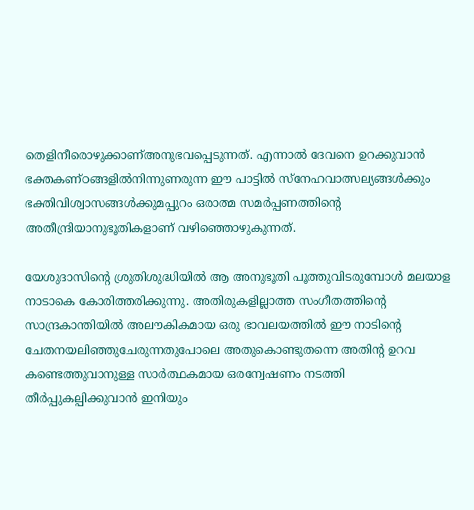തെളിനീരൊഴുക്കാണ്അനുഭവപ്പെടുന്നത്. എന്നാല്‍ ദേവനെ ഉറക്കുവാന്‍ ഭക്തകണ്ഠങ്ങളില്‍നിന്നുണരുന്ന ഈ പാട്ടില്‍ സ്‌നേഹവാത്സല്യങ്ങള്‍ക്കും ഭക്തിവിശ്വാസങ്ങള്‍ക്കുമപ്പുറം ഒരാത്മ സമര്‍പ്പണത്തിന്റെ അതീന്ദ്രിയാനുഭൂതികളാണ് വഴിഞ്ഞൊഴുകുന്നത്.

യേശുദാസിന്റെ ശ്രുതിശുദ്ധിയില്‍ ആ അനുഭൂതി പൂത്തുവിടരുമ്പോള്‍ മലയാള നാടാകെ കോരിത്തരിക്കുന്നു. അതിരുകളില്ലാത്ത സംഗീതത്തിന്റെ സാന്ദ്രകാന്തിയില്‍ അലൗകികമായ ഒരു ഭാവലയത്തില്‍ ഈ നാടിന്റെ ചേതനയലിഞ്ഞുചേരുന്നതുപോലെ അതുകൊണ്ടുതന്നെ അതിന്റ ഉറവ കണ്ടെത്തുവാനുള്ള സാര്‍ത്ഥകമായ ഒരന്വേഷണം നടത്തി തീര്‍പ്പുകല്പിക്കുവാന്‍ ഇനിയും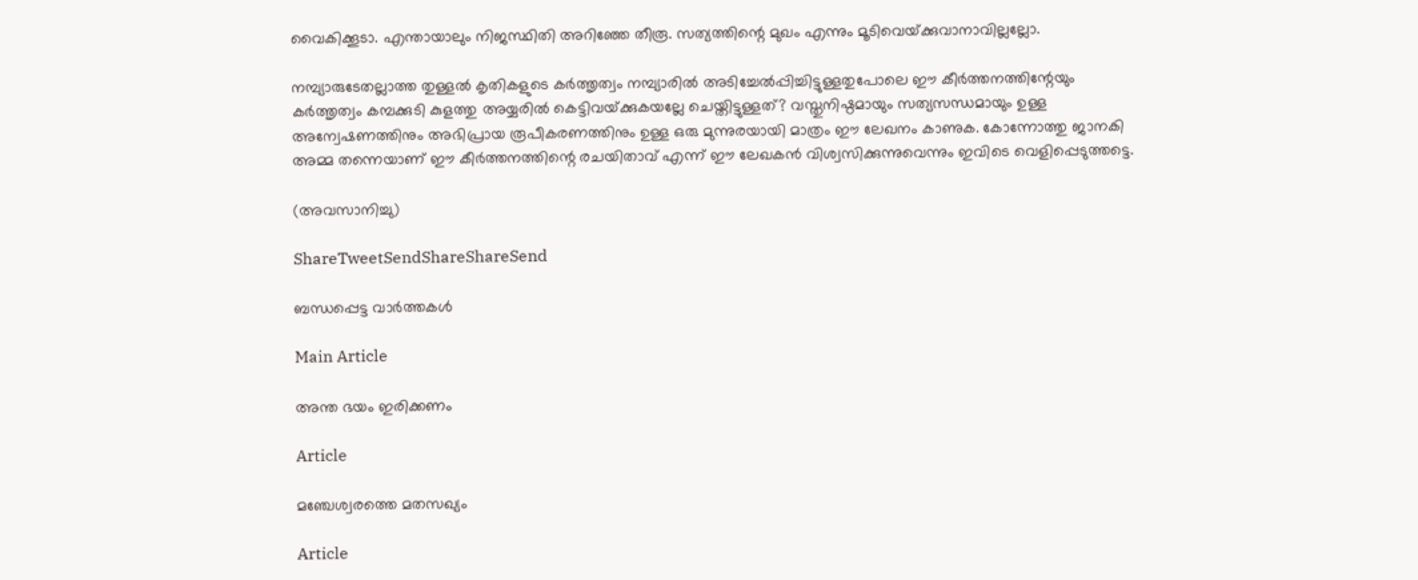വൈകിക്കൂടാ. എന്തായാലും നിജസ്ഥിതി അറിഞ്ഞേ തീരൂ. സത്യത്തിന്റെ മുഖം എന്നും മൂടിവെയ്‌ക്കുവാനാവില്ലല്ലോ.

നമ്പ്യാരുടേതല്ലാത്ത തുള്ളല്‍ കൃതികളുടെ കര്‍ത്തൃത്വം നമ്പ്യാരില്‍ അടിച്ചേല്‍പ്പിച്ചിട്ടുള്ളതുപോലെ ഈ കീര്‍ത്തനത്തിന്റേയും കര്‍ത്തൃത്വം കമ്പക്കുടി കുളത്തു അയ്യരില്‍ കെട്ടിവയ്‌ക്കുകയല്ലേ ചെയ്തിട്ടുള്ളത്? വസ്തുനിഷ്ഠമായും സത്യസന്ധമായും ഉള്ള അന്വേഷണത്തിനും അഭിപ്രായ രൂപീകരണത്തിനും ഉള്ള ഒരു മുന്നുരയായി മാത്രം ഈ ലേഖനം കാണുക. കോന്നോത്തു ജാനകി അമ്മ തന്നെയാണ് ഈ കീര്‍ത്തനത്തിന്റെ രചയിതാവ് എന്ന് ഈ ലേഖകന്‍ വിശ്വസിക്കുന്നുവെന്നും ഇവിടെ വെളിപ്പെടുത്തട്ടെ.

(അവസാനിച്ചു)

ShareTweetSendShareShareSend

ബന്ധപ്പെട്ട വാര്‍ത്തകള്‍

Main Article

അന്ത ഭയം ഇരിക്കണം

Article

മഞ്ചേശ്വരത്തെ മതസഖ്യം

Article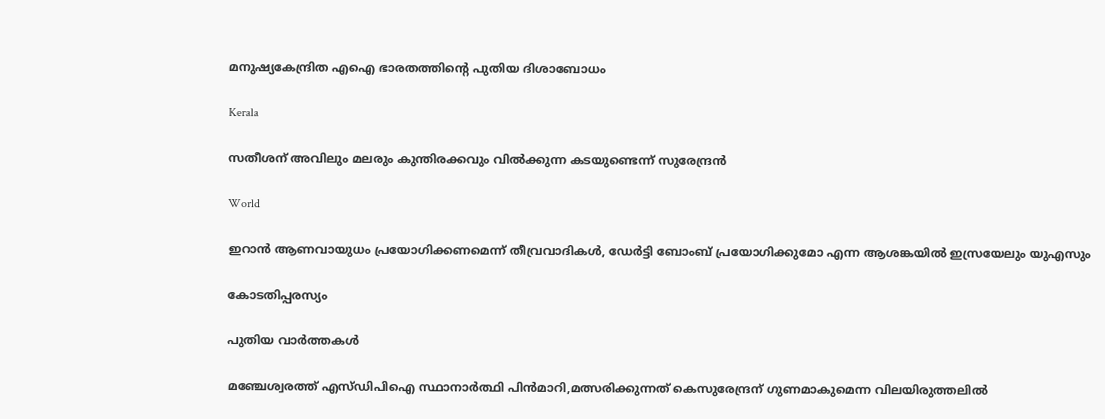മനുഷ്യകേന്ദ്രിത എഐ ഭാരതത്തിന്റെ പുതിയ ദിശാബോധം

Kerala

സതീശന് അവിലും മലരും കുന്തിരക്കവും വില്‍ക്കുന്ന കടയുണ്ടെന്ന് സുരേന്ദ്രന്‍

World

ഇറാന്‍ ആണവായുധം പ്രയോഗിക്കണമെന്ന് തീവ്രവാദികള്‍, ഡേര്‍ട്ടി ബോംബ് പ്രയോഗിക്കുമോ എന്ന ആശങ്കയില്‍ ഇസ്രയേലും യുഎസും

കോടതിപ്പരസ്യം

പുതിയ വാര്‍ത്തകള്‍

മഞ്ചേശ്വരത്ത് എസ്ഡിപിഐ സ്ഥാനാര്‍ത്ഥി പിന്‍മാറി,മത്സരിക്കുന്നത്‌ കെസുരേന്ദ്രന് ഗുണമാകുമെന്ന വിലയിരുത്തലില്‍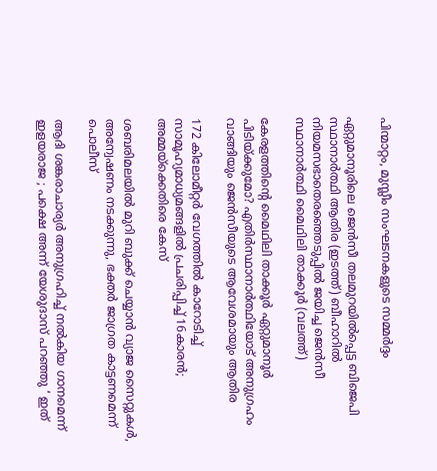പിന്മാറ്റം, മുസ്ലീം സംഘടനകളുടെ സമ്മര്‍ദ്ദം

ഏറ്റുമാനൂരിലെ ജെന്‍സീ തലമുറയില്‍പ്പെട്ട ബിജെപി സ്ഥാനാര്‍ത്ഥി ആതിര (ഇടത്ത്) ബീഹാറില്‍ നിയമസഭാതെരഞ്ഞെടുപ്പില്‍ ജയിച്ച ജെന്‍സീ സ്ഥാനാര്‍ത്ഥി മൈഥിലി താക്കൂര്‍ (വലത്ത്)

കേരളത്തിന്റെ മൈഥിലി താക്കൂര്‍ ഏറ്റുമാനൂര്‍ പിടിയ്‌ക്കുമോ? എതിര്‍സ്ഥാനാര്‍ത്ഥിയോട് അനുഗ്രഹം വാങ്ങിയും ജെന്‍സീയുടെ ആവേശമായും ആതിര

172 കിലോമീറ്റര്‍ വേഗത്തില്‍ കാറോടിച്ച് സാമൂഹ്യമാധ്യമങ്ങളില്‍ പ്രചരിപ്പിച്ച് 16കാരന്‍; അമ്മയ്‌ക്കെതിരെ കേസ്

ശബരിമലയില്‍ മുറി ബുക്ക് ചെയ്യാന്‍ വ്യാജ സൈറ്റുകള്‍, അന്വേഷണം നടക്കുന്നു, ഭക്തര്‍ ജാഗ്രത കാട്ടണമെന്ന് പൊലീസ്

ആദി ശങ്കരാചാര്യർ അനുഗ്രഹിച്ച് നൽകിയ ഗാനമെന്ന് ഇളയരാജ ; പക്ഷെ അന്ന് യേശുദാസ് പറഞ്ഞു ‘ ഇത്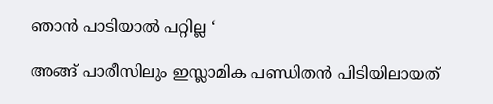ഞാൻ പാടിയാൽ പറ്റില്ല ‘

അങ്ങ് പാരീസിലും ഇസ്ലാമിക പണ്ഡിതന്‍ പിടിയിലായത്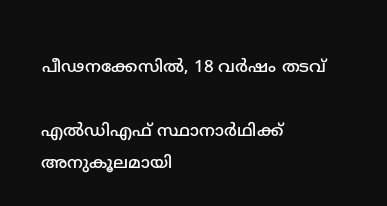പീഢനക്കേസില്‍, 18 വര്‍ഷം തടവ്

എല്‍ഡിഎഫ് സ്ഥാനാര്‍ഥിക്ക് അനുകൂലമായി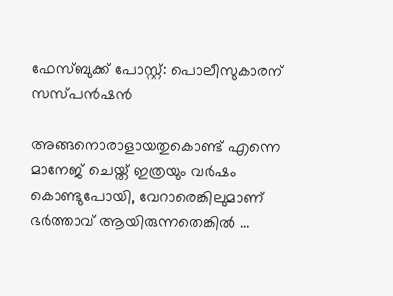ഫേസ്ബുക്ക് പോസ്റ്റ്: പൊലീസുകാരന് സസ്പന്‍ഷന്‍

അങ്ങനൊരാളായതുകൊണ്ട് എന്നെ മാനേജ് ചെയ്ത് ഇത്രയും വർഷം കൊണ്ടുപോയി, വേറാരെങ്കിലുമാണ് ഭർത്താവ് ആയിരുന്നതെങ്കിൽ …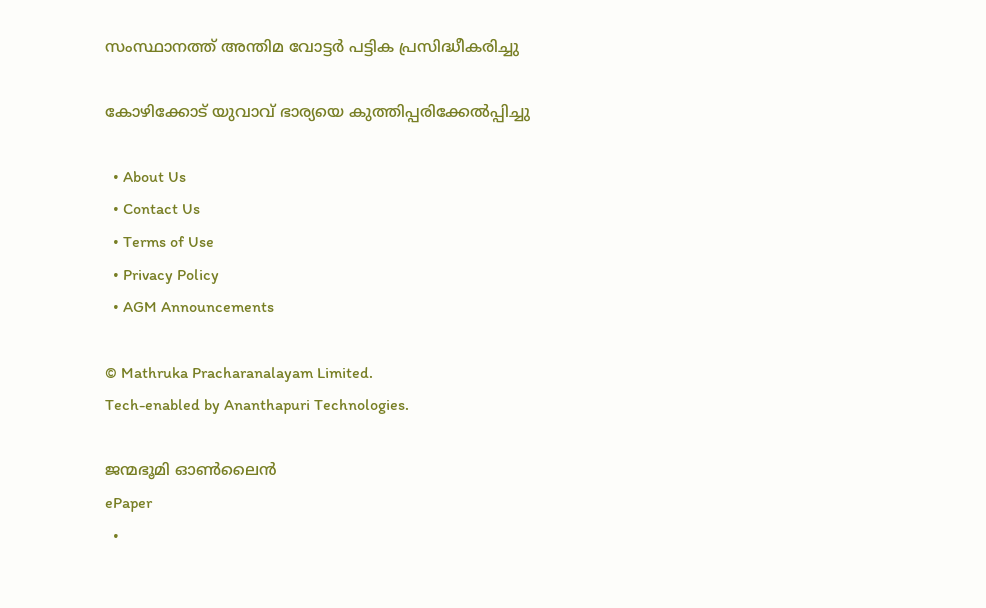സംസ്ഥാനത്ത് അന്തിമ വോട്ടര്‍ പട്ടിക പ്രസിദ്ധീകരിച്ചു

കോഴിക്കോട് യുവാവ് ഭാര്യയെ കുത്തിപ്പരിക്കേല്‍പ്പിച്ചു

  • About Us
  • Contact Us
  • Terms of Use
  • Privacy Policy
  • AGM Announcements

© Mathruka Pracharanalayam Limited.
Tech-enabled by Ananthapuri Technologies.

ജന്മഭൂമി ഓണ്‍ലൈന്‍
ePaper
  •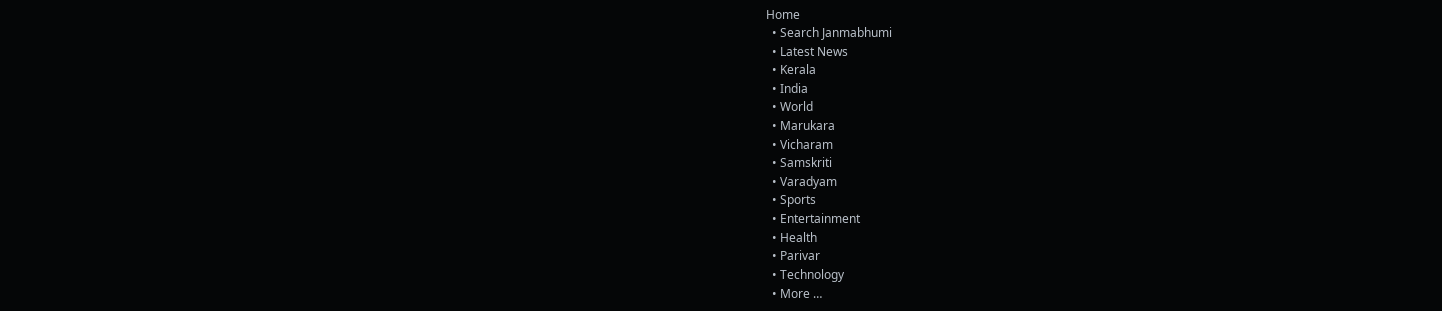Home
  • Search Janmabhumi
  • Latest News
  • Kerala
  • India
  • World
  • Marukara
  • Vicharam
  • Samskriti
  • Varadyam
  • Sports
  • Entertainment
  • Health
  • Parivar
  • Technology
  • More …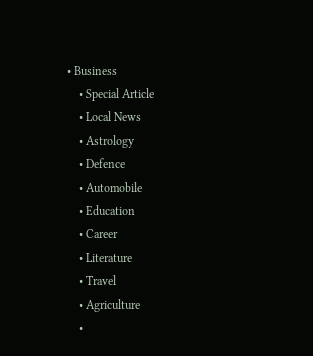• Business
    • Special Article
    • Local News
    • Astrology
    • Defence
    • Automobile
    • Education
    • Career
    • Literature
    • Travel
    • Agriculture
    •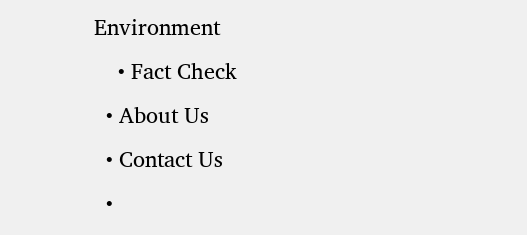Environment
    • Fact Check
  • About Us
  • Contact Us
  •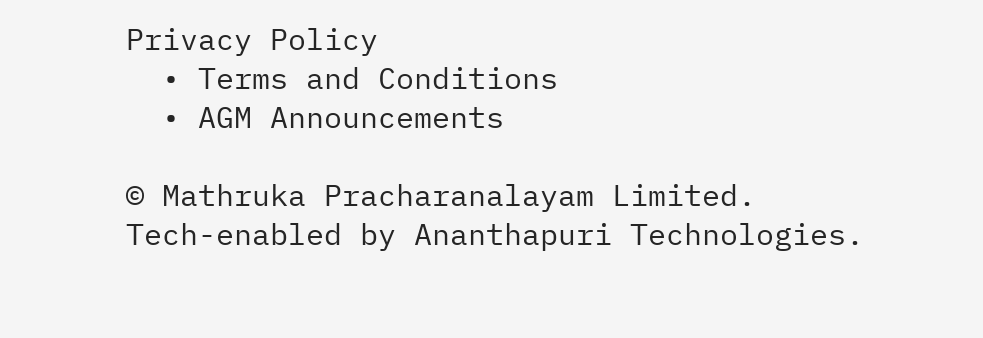Privacy Policy
  • Terms and Conditions
  • AGM Announcements

© Mathruka Pracharanalayam Limited.
Tech-enabled by Ananthapuri Technologies.